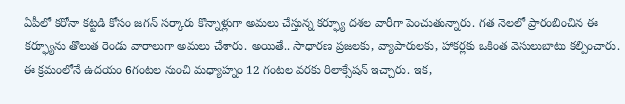ఏపీలో కరోనా కట్టడి కోసం జగన్ సర్కారు కొన్నాళ్లుగా అమలు చేస్తున్న కర్ఫ్యూ దశల వారీగా పెంచుతున్నారు. గత నెలలో ప్రారంబించిన ఈ కర్ఫ్యూను తొలుత రెండు వారాలుగా అమలు చేశారు. అయితే.. సాధారణ ప్రజలకు, వ్యాపారులకు, హాకర్లకు ఒకింత వెసులుబాటు కల్పించారు. ఈ క్రమంలోనే ఉదయం 6గంటల నుంచి మధ్యాహ్నం 12 గంటల వరకు రిలాక్సేషన్ ఇచ్చారు. ఇక,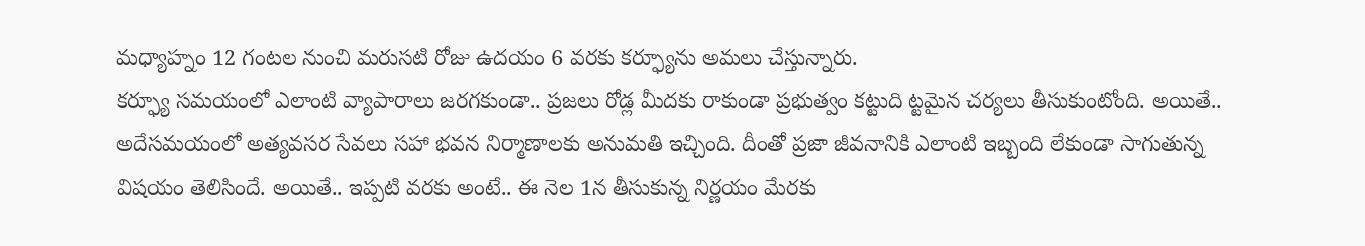మధ్యాహ్నం 12 గంటల నుంచి మరుసటి రోజు ఉదయం 6 వరకు కర్ఫ్యూను అమలు చేస్తున్నారు.
కర్ఫ్యూ సమయంలో ఎలాంటి వ్యాపారాలు జరగకుండా.. ప్రజలు రోడ్ల మీదకు రాకుండా ప్రభుత్వం కట్టుది ట్టమైన చర్యలు తీసుకుంటోంది. అయితే.. అదేసమయంలో అత్యవసర సేవలు సహా భవన నిర్మాణాలకు అనుమతి ఇచ్చింది. దీంతో ప్రజా జీవనానికి ఎలాంటి ఇబ్బంది లేకుండా సాగుతున్న విషయం తెలిసిందే. అయితే.. ఇప్పటి వరకు అంటే.. ఈ నెల 1న తీసుకున్న నిర్ణయం మేరకు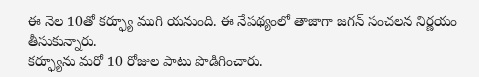ఈ నెల 10తో కర్ఫ్యూ ముగి యనుంది. ఈ నేపథ్యంలో తాజాగా జగన్ సంచలన నిర్ణయం తీసుకున్నారు.
కర్ఫ్యూను మరో 10 రోజుల పాటు పొడిగించారు.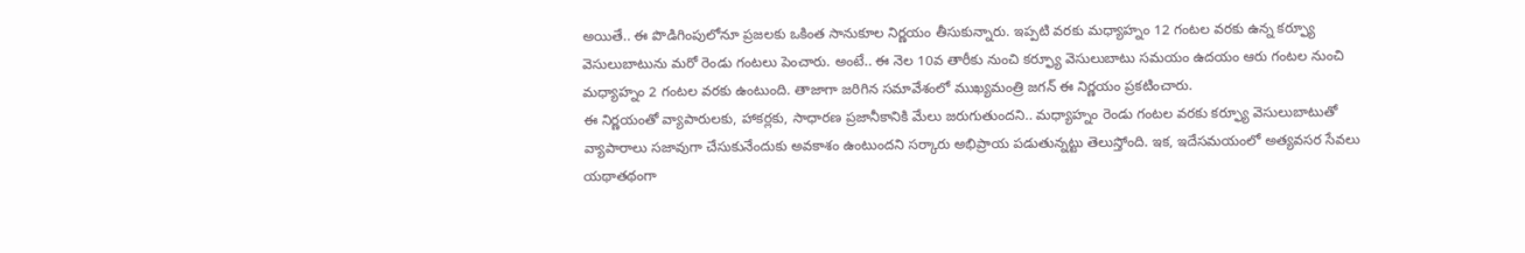అయితే.. ఈ పొడిగింపులోనూ ప్రజలకు ఒకింత సానుకూల నిర్ణయం తీసుకున్నారు. ఇప్పటి వరకు మధ్యాహ్నం 12 గంటల వరకు ఉన్న కర్ఫ్యూ వెసులుబాటును మరో రెండు గంటలు పెంచారు. అంటే.. ఈ నెల 10వ తారీకు నుంచి కర్ఫ్యూ వెసులుబాటు సమయం ఉదయం ఆరు గంటల నుంచి మధ్యాహ్నం 2 గంటల వరకు ఉంటుంది. తాజాగా జరిగిన సమావేశంలో ముఖ్యమంత్రి జగన్ ఈ నిర్ణయం ప్రకటించారు.
ఈ నిర్ణయంతో వ్యాపారులకు, హాకర్లకు, సాధారణ ప్రజానీకానికి మేలు జరుగుతుందని.. మధ్యాహ్నం రెండు గంటల వరకు కర్ఫ్యూ వెసులుబాటుతో వ్యాపారాలు సజావుగా చేసుకునేందుకు అవకాశం ఉంటుందని సర్కారు అభిప్రాయ పడుతున్నట్టు తెలుస్తోంది. ఇక, ఇదేసమయంలో అత్యవసర సేవలు యథాతథంగా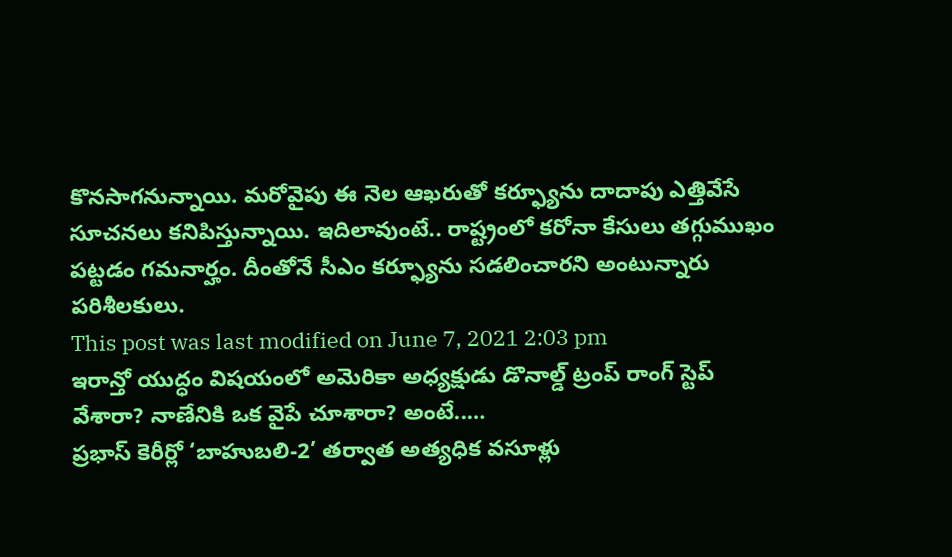కొనసాగనున్నాయి. మరోవైపు ఈ నెల ఆఖరుతో కర్ఫ్యూను దాదాపు ఎత్తివేసే సూచనలు కనిపిస్తున్నాయి. ఇదిలావుంటే.. రాష్ట్రంలో కరోనా కేసులు తగ్గుముఖం పట్టడం గమనార్హం. దీంతోనే సీఎం కర్ఫ్యూను సడలించారని అంటున్నారు పరిశీలకులు.
This post was last modified on June 7, 2021 2:03 pm
ఇరాన్తో యుద్ధం విషయంలో అమెరికా అధ్యక్షుడు డొనాల్డ్ ట్రంప్ రాంగ్ స్టెప్ వేశారా? నాణేనికి ఒక వైపే చూశారా? అంటే..…
ప్రభాస్ కెరీర్లో ‘బాహుబలి-2’ తర్వాత అత్యధిక వసూళ్లు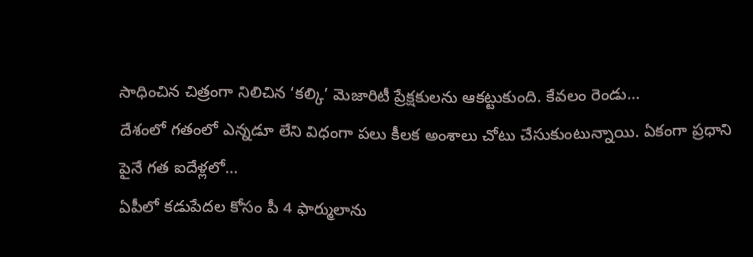సాధించిన చిత్రంగా నిలిచిన ‘కల్కి’ మెజారిటీ ప్రేక్షకులను ఆకట్టుకుంది. కేవలం రెండు…
దేశంలో గతంలో ఎన్నడూ లేని విధంగా పలు కీలక అంశాలు చోటు చేసుకుంటున్నాయి. ఏకంగా ప్రధాని పైనే గత ఐదేళ్లలో…
ఏపీలో కడుపేదల కోసం పీ 4 ఫార్ములాను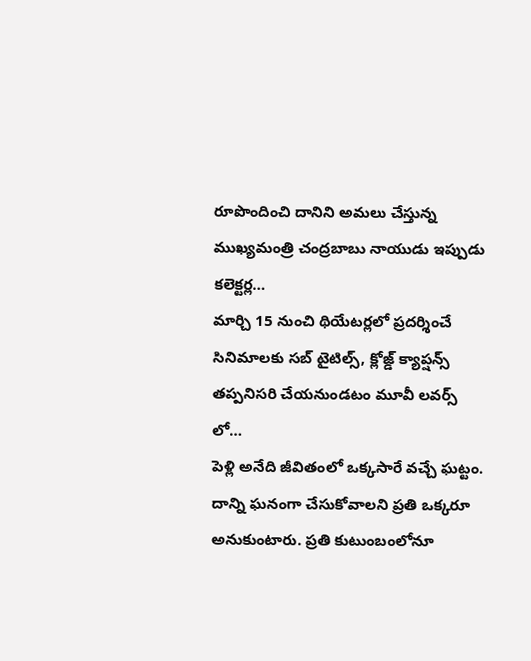రూపొందించి దానిని అమలు చేస్తున్న ముఖ్యమంత్రి చంద్రబాబు నాయుడు ఇప్పుడు కలెక్టర్ల…
మార్చి 15 నుంచి థియేటర్లలో ప్రదర్శించే సినిమాలకు సబ్ టైటిల్స్, క్లోజ్డ్ క్యాప్షన్స్ తప్పనిసరి చేయనుండటం మూవీ లవర్స్ లో…
పెళ్లి అనేది జీవితంలో ఒక్కసారే వచ్చే ఘట్టం. దాన్ని ఘనంగా చేసుకోవాలని ప్రతి ఒక్కరూ అనుకుంటారు. ప్రతి కుటుంబంలోనూ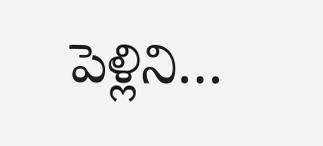పెళ్లిని…